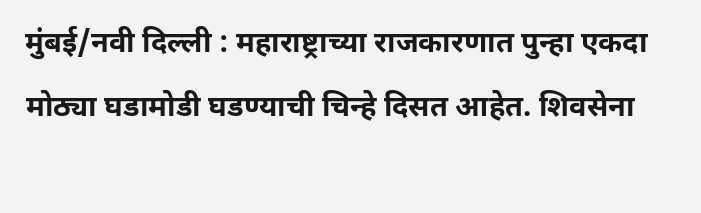मुंबई/नवी दिल्ली : महाराष्ट्राच्या राजकारणात पुन्हा एकदा मोठ्या घडामोडी घडण्याची चिन्हे दिसत आहेत. शिवसेना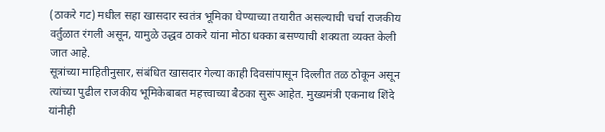(ठाकरे गट) मधील सहा खासदार स्वतंत्र भूमिका घेण्याच्या तयारीत असल्याची चर्चा राजकीय वर्तुळात रंगली असून, यामुळे उद्धव ठाकरे यांना मोठा धक्का बसण्याची शक्यता व्यक्त केली जात आहे.
सूत्रांच्या माहितीनुसार, संबंधित खासदार गेल्या काही दिवसांपासून दिल्लीत तळ ठोकून असून त्यांच्या पुढील राजकीय भूमिकेबाबत महत्त्वाच्या बैठका सुरू आहेत. मुख्यमंत्री एकनाथ शिंदे यांनीही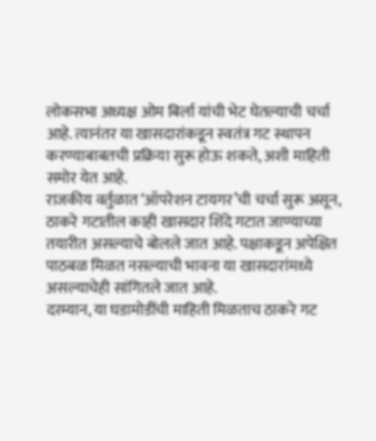लोकसभा अध्यक्ष ओम बिर्ला यांची भेट घेतल्याची चर्चा आहे. त्यानंतर या खासदारांकडून स्वतंत्र गट स्थापन करण्याबाबतची प्रक्रिया सुरू होऊ शकते, अशी माहिती समोर येत आहे.
राजकीय वर्तुळात ‘ऑपरेशन टायगर’ची चर्चा सुरू असून, ठाकरे गटातील काही खासदार शिंदे गटात जाण्याच्या तयारीत असल्याचे बोलले जात आहे. पक्षाकडून अपेक्षित पाठबळ मिळत नसल्याची भावना या खासदारांमध्ये असल्याचेही सांगितले जात आहे.
दरम्यान, या घडामोडींची माहिती मिळताच ठाकरे गट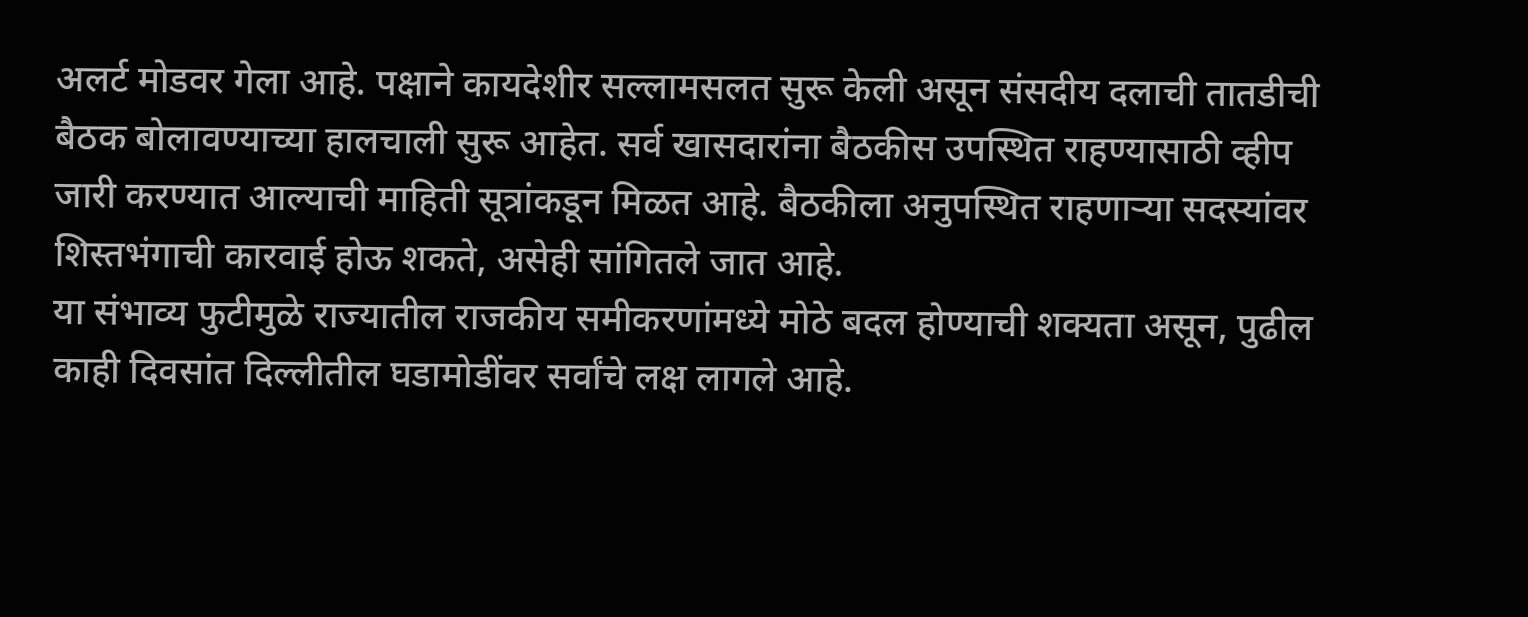अलर्ट मोडवर गेला आहे. पक्षाने कायदेशीर सल्लामसलत सुरू केली असून संसदीय दलाची तातडीची बैठक बोलावण्याच्या हालचाली सुरू आहेत. सर्व खासदारांना बैठकीस उपस्थित राहण्यासाठी व्हीप जारी करण्यात आल्याची माहिती सूत्रांकडून मिळत आहे. बैठकीला अनुपस्थित राहणाऱ्या सदस्यांवर शिस्तभंगाची कारवाई होऊ शकते, असेही सांगितले जात आहे.
या संभाव्य फुटीमुळे राज्यातील राजकीय समीकरणांमध्ये मोठे बदल होण्याची शक्यता असून, पुढील काही दिवसांत दिल्लीतील घडामोडींवर सर्वांचे लक्ष लागले आहे.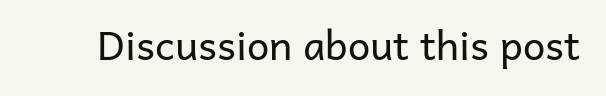Discussion about this post